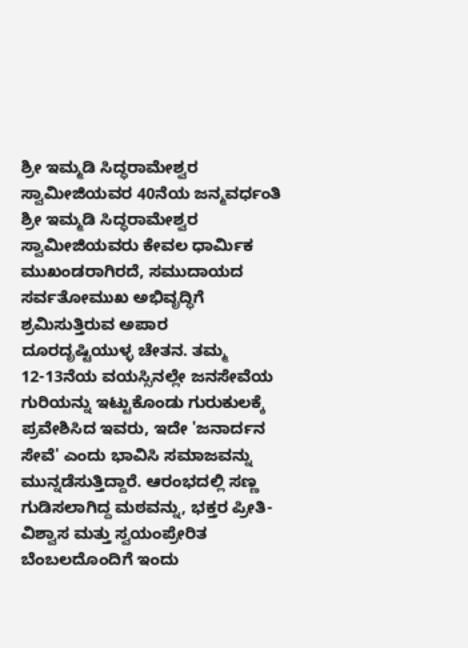ಶ್ರೀ ಇಮ್ಮಡಿ ಸಿದ್ಧರಾಮೇಶ್ವರ ಸ್ವಾಮೀಜಿಯವರ 40ನೆಯ ಜನ್ಮವರ್ಧಂತಿ
ಶ್ರೀ ಇಮ್ಮಡಿ ಸಿದ್ಧರಾಮೇಶ್ವರ ಸ್ವಾಮೀಜಿಯವರು ಕೇವಲ ಧಾರ್ಮಿಕ ಮುಖಂಡರಾಗಿರದೆ, ಸಮುದಾಯದ ಸರ್ವತೋಮುಖ ಅಭಿವೃದ್ಧಿಗೆ ಶ್ರಮಿಸುತ್ತಿರುವ ಅಪಾರ ದೂರದೃಷ್ಟಿಯುಳ್ಳ ಚೇತನ. ತಮ್ಮ 12-13ನೆಯ ವಯಸ್ಸಿನಲ್ಲೇ ಜನಸೇವೆಯ ಗುರಿಯನ್ನು ಇಟ್ಟುಕೊಂಡು ಗುರುಕುಲಕ್ಕೆ ಪ್ರವೇಶಿಸಿದ ಇವರು, ಇದೇ 'ಜನಾರ್ದನ ಸೇವೆ' ಎಂದು ಭಾವಿಸಿ ಸಮಾಜವನ್ನು ಮುನ್ನಡೆಸುತ್ತಿದ್ದಾರೆ. ಆರಂಭದಲ್ಲಿ ಸಣ್ಣ ಗುಡಿಸಲಾಗಿದ್ದ ಮಠವನ್ನು, ಭಕ್ತರ ಪ್ರೀತಿ-ವಿಶ್ವಾಸ ಮತ್ತು ಸ್ವಯಂಪ್ರೇರಿತ ಬೆಂಬಲದೊಂದಿಗೆ ಇಂದು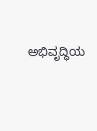ಅಭಿವೃದ್ಧಿಯ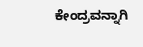ಕೇಂದ್ರವನ್ನಾಗಿ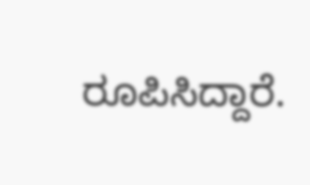ರೂಪಿಸಿದ್ದಾರೆ.